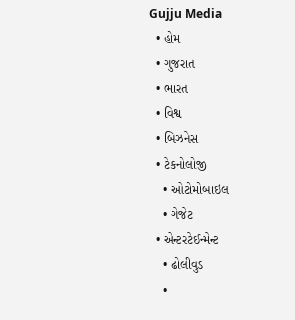Gujju Media
  • હોમ
  • ગુજરાત
  • ભારત
  • વિશ્વ
  • બિઝનેસ
  • ટેકનોલોજી
    • ઓટોમોબાઇલ
    • ગેજેટ
  • એન્ટરટેઈન્મેન્ટ
    • ઢોલીવુડ
    •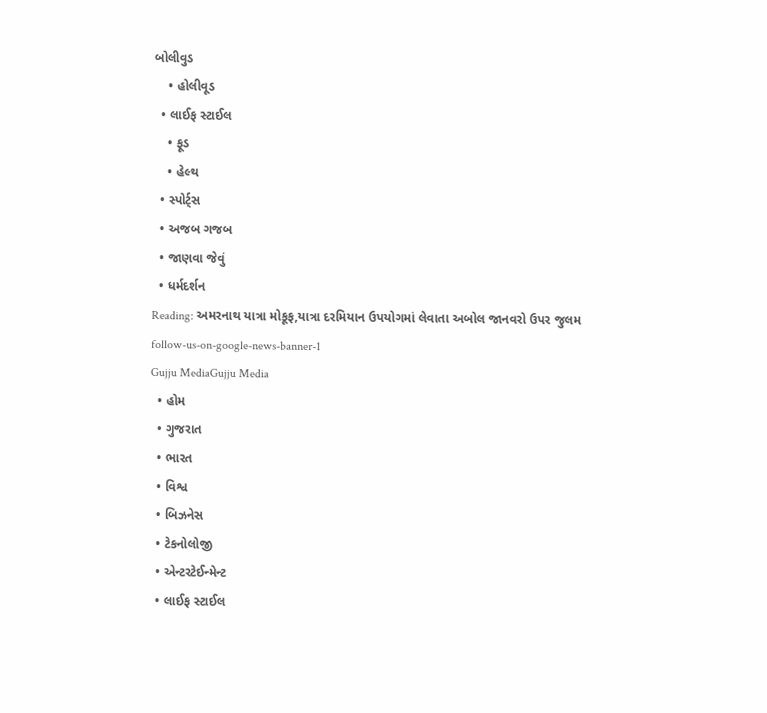બોલીવુડ
    • હોલીવૂડ
  • લાઈફ સ્ટાઈલ
    • ફૂડ
    • હેલ્થ
  • સ્પોર્ટ્સ
  • અજબ ગજબ
  • જાણવા જેવું
  • ધર્મદર્શન
Reading: અમરનાથ યાત્રા મોકૂફ,યાત્રા દરમિયાન ઉપયોગમાં લેવાતા અબોલ જાનવરો ઉપર જુલમ
follow-us-on-google-news-banner-1
Gujju MediaGujju Media
  • હોમ
  • ગુજરાત
  • ભારત
  • વિશ્વ
  • બિઝનેસ
  • ટેકનોલોજી
  • એન્ટરટેઈન્મેન્ટ
  • લાઈફ સ્ટાઈલ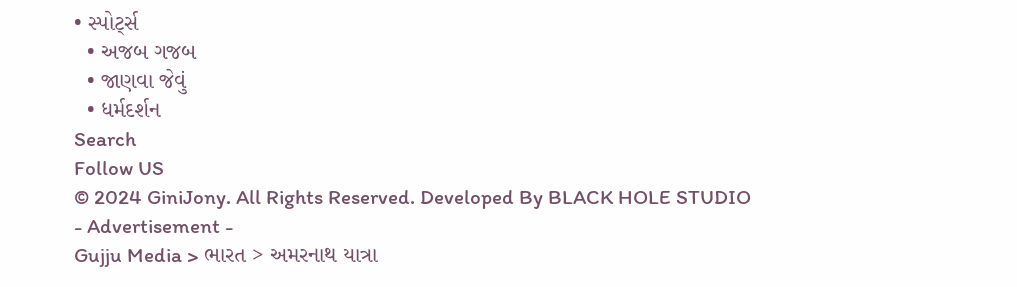• સ્પોર્ટ્સ
  • અજબ ગજબ
  • જાણવા જેવું
  • ધર્મદર્શન
Search
Follow US
© 2024 GiniJony. All Rights Reserved. Developed By BLACK HOLE STUDIO
- Advertisement -
Gujju Media > ભારત > અમરનાથ યાત્રા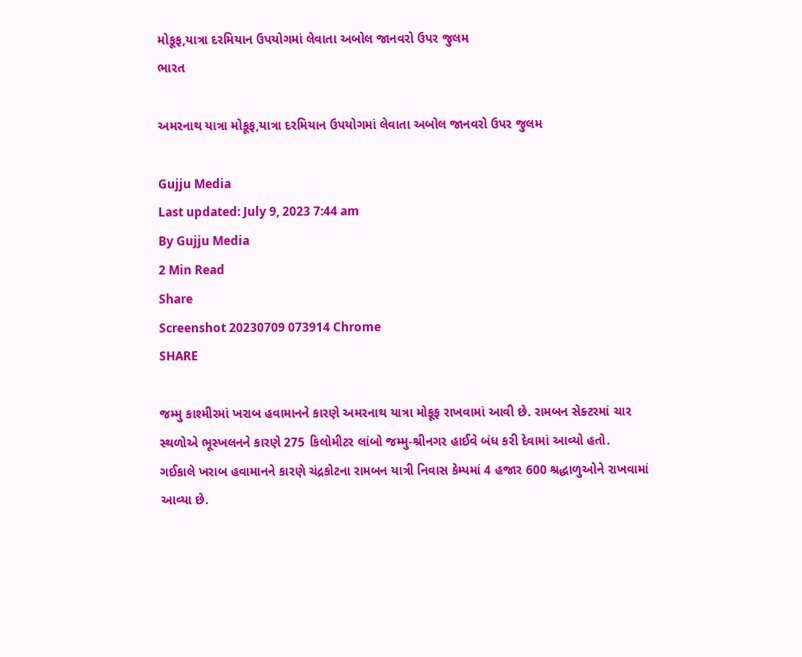મોકૂફ,યાત્રા દરમિયાન ઉપયોગમાં લેવાતા અબોલ જાનવરો ઉપર જુલમ
ભારત

અમરનાથ યાત્રા મોકૂફ,યાત્રા દરમિયાન ઉપયોગમાં લેવાતા અબોલ જાનવરો ઉપર જુલમ

Gujju Media
Last updated: July 9, 2023 7:44 am
By Gujju Media
2 Min Read
Share
Screenshot 20230709 073914 Chrome
SHARE

જમ્મુ કાશ્મીરમાં ખરાબ હવામાનને કારણે અમરનાથ યાત્રા મોકૂફ રાખવામાં આવી છે. રામબન સેક્ટરમાં ચાર સ્થળોએ ભૂસ્ખલનને કારણે 275 કિલોમીટર લાંબો જમ્મુ-શ્રીનગર હાઈવે બંધ કરી દેવામાં આવ્યો હતો.
ગઈકાલે ખરાબ હવામાનને કારણે ચંદ્રકોટના રામબન યાત્રી નિવાસ કેમ્પમાં 4 હજાર 600 શ્રદ્ધાળુઓને રાખવામાં આવ્યા છે.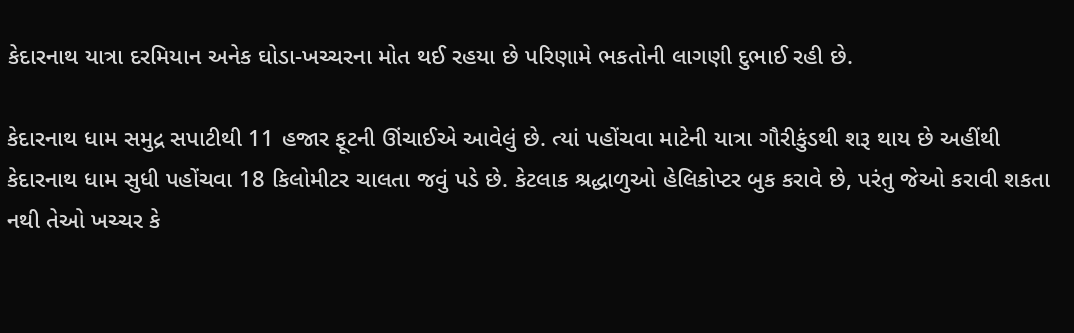કેદારનાથ યાત્રા દરમિયાન અનેક ઘોડા-ખચ્ચરના મોત થઈ રહયા છે પરિણામે ભકતોની લાગણી દુભાઈ રહી છે.

કેદારનાથ ધામ સમુદ્ર સપાટીથી 11 હજાર ફૂટની ઊંચાઈએ આવેલું છે. ત્યાં પહોંચવા માટેની યાત્રા ગૌરીકુંડથી શરૂ થાય છે અહીંથી કેદારનાથ ધામ સુધી પહોંચવા 18 કિલોમીટર ચાલતા જવું પડે છે. કેટલાક શ્રદ્ધાળુઓ હેલિકોપ્ટર બુક કરાવે છે, પરંતુ જેઓ કરાવી શકતા નથી તેઓ ખચ્ચર કે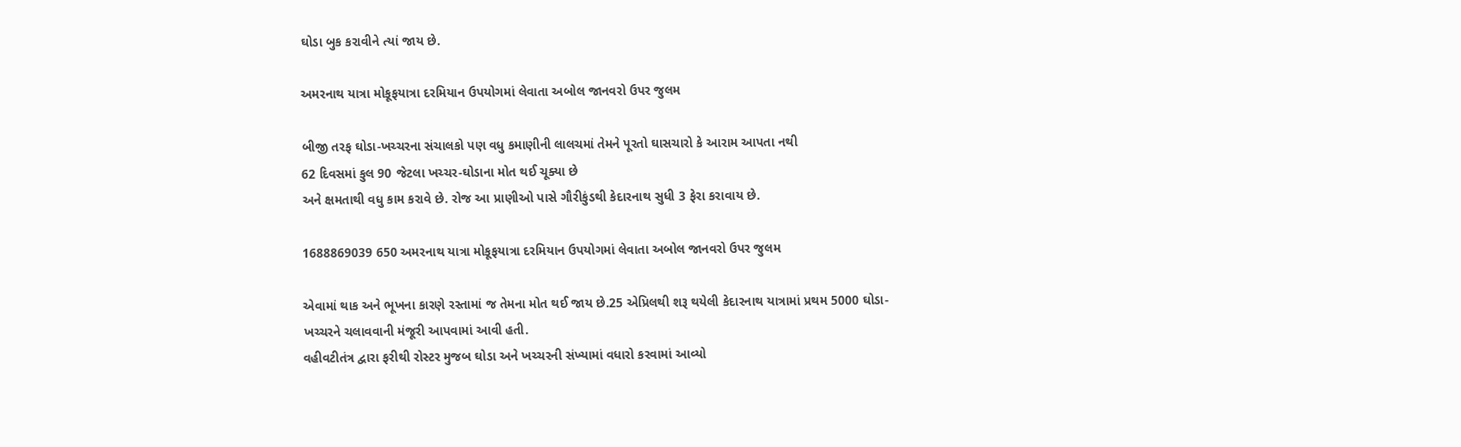ઘોડા બુક કરાવીને ત્યાં જાય છે.

અમરનાથ યાત્રા મોકૂફયાત્રા દરમિયાન ઉપયોગમાં લેવાતા અબોલ જાનવરો ઉપર જુલમ

બીજી તરફ ઘોડા-ખચ્ચરના સંચાલકો પણ વધુ કમાણીની લાલચમાં તેમને પૂરતો ઘાસચારો કે આરામ આપતા નથી
62 દિવસમાં કુલ 90 જેટલા ખચ્ચર-ઘોડાના મોત થઈ ચૂક્યા છે
અને ક્ષમતાથી વધુ કામ કરાવે છે. રોજ આ પ્રાણીઓ પાસે ગૌરીકુંડથી કેદારનાથ સુધી 3 ફેરા કરાવાય છે.

1688869039 650 અમરનાથ યાત્રા મોકૂફયાત્રા દરમિયાન ઉપયોગમાં લેવાતા અબોલ જાનવરો ઉપર જુલમ

એવામાં થાક અને ભૂખના કારણે રસ્તામાં જ તેમના મોત થઈ જાય છે.25 એપ્રિલથી શરૂ થયેલી કેદારનાથ યાત્રામાં પ્રથમ 5000 ઘોડા-ખચ્ચરને ચલાવવાની મંજૂરી આપવામાં આવી હતી.
વહીવટીતંત્ર દ્વારા ફરીથી રોસ્ટર મુજબ ઘોડા અને ખચ્ચરની સંખ્યામાં વધારો કરવામાં આવ્યો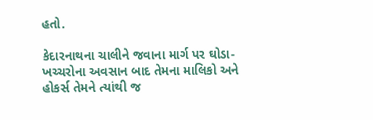હતો.

કેદારનાથના ચાલીને જવાના માર્ગ પર ઘોડા-ખચ્ચરોના અવસાન બાદ તેમના માલિકો અને હોકર્સ તેમને ત્યાંથી જ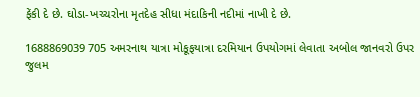ફેંકી દે છે. ઘોડા-ખચ્ચરોના મૃતદેહ સીધા મંદાકિની નદીમાં નાખી દે છે.

1688869039 705 અમરનાથ યાત્રા મોકૂફયાત્રા દરમિયાન ઉપયોગમાં લેવાતા અબોલ જાનવરો ઉપર જુલમ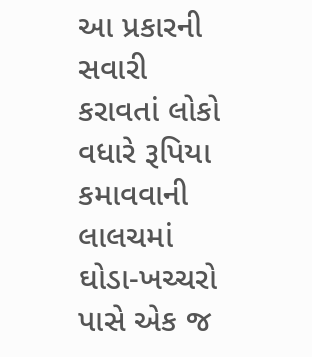આ પ્રકારની સવારી કરાવતાં લોકો વધારે રૂપિયા કમાવવાની લાલચમાં ઘોડા-ખચ્ચરો પાસે એક જ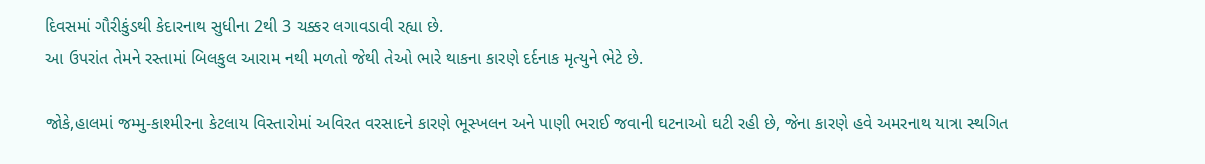દિવસમાં ગૌરીકુંડથી કેદારનાથ સુધીના 2થી 3 ચક્કર લગાવડાવી રહ્યા છે.
આ ઉપરાંત તેમને રસ્તામાં બિલકુલ આરામ નથી મળતો જેથી તેઓ ભારે થાકના કારણે દર્દનાક મૃત્યુને ભેટે છે.

જોકે,હાલમાં જમ્મુ-કાશ્મીરના કેટલાય વિસ્તારોમાં અવિરત વરસાદને કારણે ભૂસ્ખલન અને પાણી ભરાઈ જવાની ઘટનાઓ ઘટી રહી છે, જેના કારણે હવે અમરનાથ યાત્રા સ્થગિત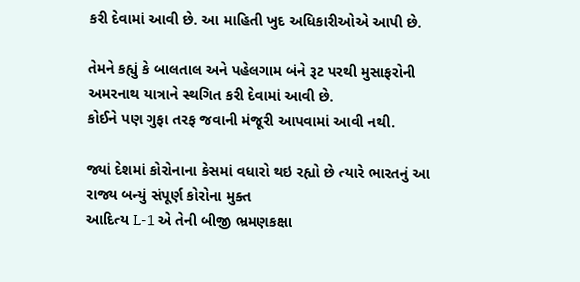કરી દેવામાં આવી છે. આ માહિતી ખુદ અધિકારીઓએ આપી છે.

તેમને કહ્યું કે બાલતાલ અને પહેલગામ બંને રૂટ પરથી મુસાફરોની અમરનાથ યાત્રાને સ્થગિત કરી દેવામાં આવી છે.
કોઈને પણ ગુફા તરફ જવાની મંજૂરી આપવામાં આવી નથી.

જ્યાં દેશમાં કોરોનાના કેસમાં વધારો થઇ રહ્યો છે ત્યારે ભારતનું આ રાજ્ય બન્યું સંપૂર્ણ કોરોના મુક્ત
આદિત્ય L-1 એ તેની બીજી ભ્રમણકક્ષા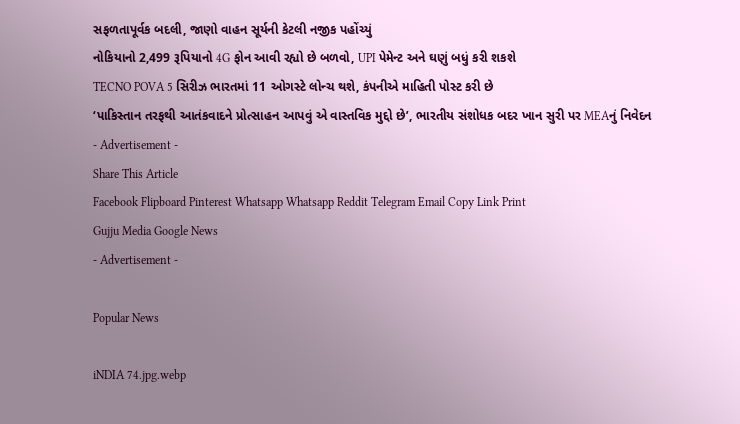સફળતાપૂર્વક બદલી, જાણો વાહન સૂર્યની કેટલી નજીક પહોંચ્યું
નોકિયાનો 2,499 રૂપિયાનો 4G ફોન આવી રહ્યો છે બળવો, UPI પેમેન્ટ અને ઘણું બધું કરી શકશે
TECNO POVA 5 સિરીઝ ભારતમાં 11 ઓગસ્ટે લોન્ચ થશે, કંપનીએ માહિતી પોસ્ટ કરી છે
‘પાકિસ્તાન તરફથી આતંકવાદને પ્રોત્સાહન આપવું એ વાસ્તવિક મુદ્દો છે’, ભારતીય સંશોધક બદર ખાન સુરી પર MEAનું નિવેદન
- Advertisement -
Share This Article
Facebook Flipboard Pinterest Whatsapp Whatsapp Reddit Telegram Email Copy Link Print
Gujju Media Google News
- Advertisement -

Popular News

iNDIA 74.jpg.webp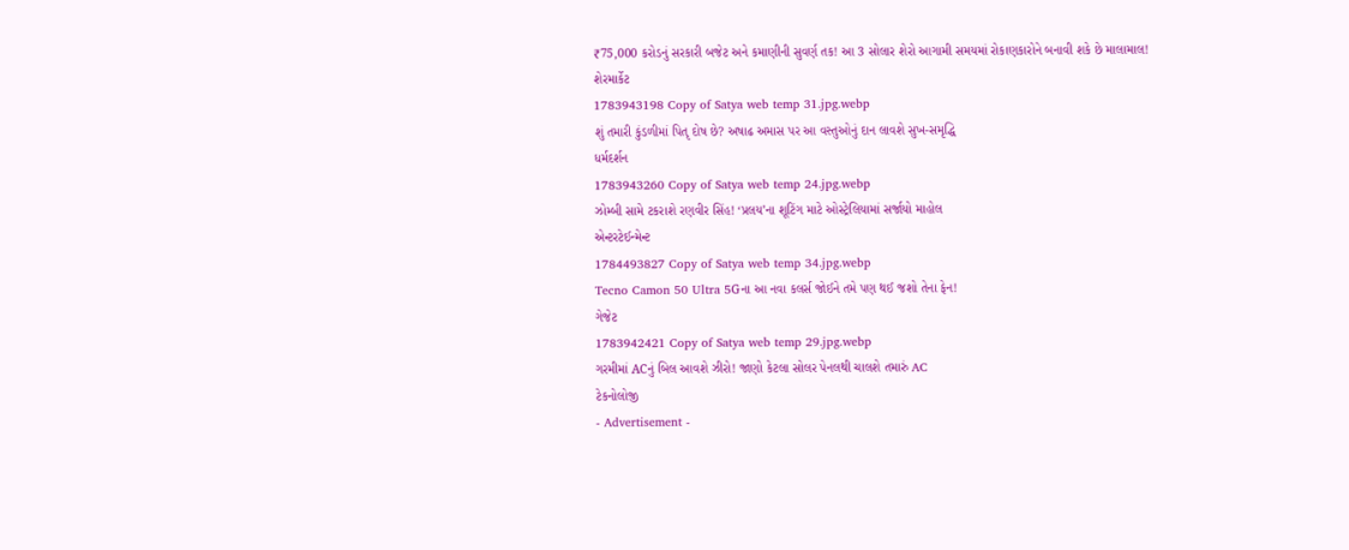₹75,000 કરોડનું સરકારી બજેટ અને કમાણીની સુવર્ણ તક! આ 3 સોલાર શેરો આગામી સમયમાં રોકાણકારોને બનાવી શકે છે માલામાલ!
શેરમાર્કેટ
1783943198 Copy of Satya web temp 31.jpg.webp
શું તમારી કુંડળીમાં પિતૃ દોષ છે? અષાઢ અમાસ પર આ વસ્તુઓનું દાન લાવશે સુખ-સમૃદ્ધિ
ધર્મદર્શન
1783943260 Copy of Satya web temp 24.jpg.webp
ઝોમ્બી સામે ટકરાશે રણવીર સિંહ! ‘પ્રલય’ના શૂટિંગ માટે ઓસ્ટ્રેલિયામાં સર્જાયો માહોલ
એન્ટરટેઈન્મેન્ટ
1784493827 Copy of Satya web temp 34.jpg.webp
Tecno Camon 50 Ultra 5Gના આ નવા કલર્સ જોઈને તમે પણ થઈ જશો તેના ફેન!
ગેજેટ
1783942421 Copy of Satya web temp 29.jpg.webp
ગરમીમાં ACનું બિલ આવશે ઝીરો! જાણો કેટલા સોલર પેનલથી ચાલશે તમારું AC
ટેકનોલોજી
- Advertisement -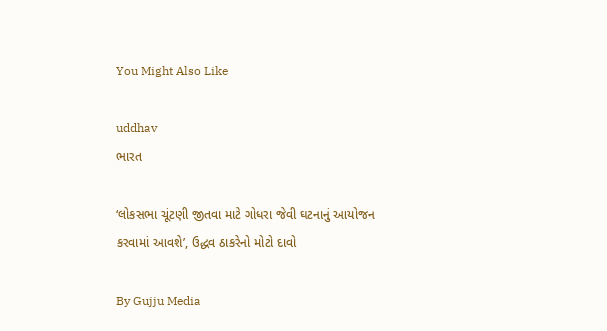You Might Also Like

uddhav
ભારત

‘લોકસભા ચૂંટણી જીતવા માટે ગોધરા જેવી ઘટનાનું આયોજન કરવામાં આવશે’, ઉદ્ધવ ઠાકરેનો મોટો દાવો

By Gujju Media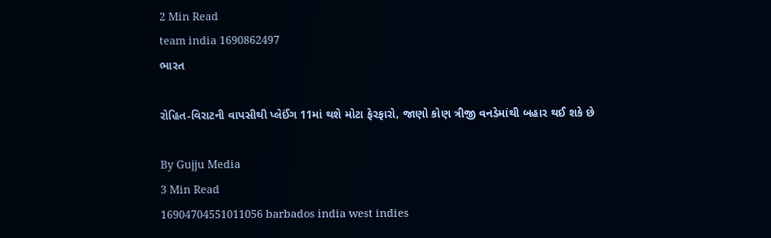2 Min Read
team india 1690862497
ભારત

રોહિત-વિરાટની વાપસીથી પ્લેઈંગ 11માં થશે મોટા ફેરફારો, જાણો કોણ ત્રીજી વનડેમાંથી બહાર થઈ શકે છે

By Gujju Media
3 Min Read
16904704551011056 barbados india west indies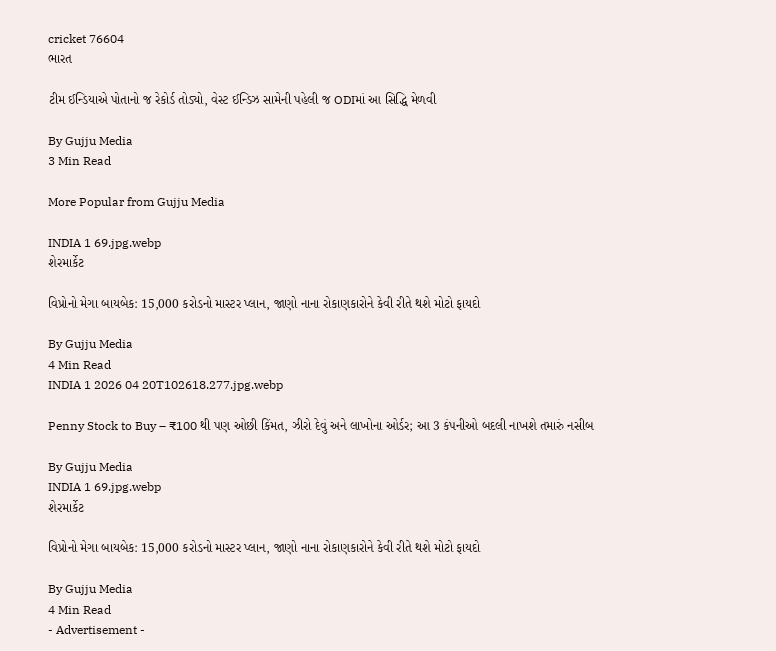cricket 76604
ભારત

ટીમ ઈન્ડિયાએ પોતાનો જ રેકોર્ડ તોડ્યો, વેસ્ટ ઈન્ડિઝ સામેની પહેલી જ ODIમાં આ સિદ્ધિ મેળવી

By Gujju Media
3 Min Read

More Popular from Gujju Media

INDIA 1 69.jpg.webp
શેરમાર્કેટ

વિપ્રોનો મેગા બાયબેક: 15,000 કરોડનો માસ્ટર પ્લાન, જાણો નાના રોકાણકારોને કેવી રીતે થશે મોટો ફાયદો

By Gujju Media
4 Min Read
INDIA 1 2026 04 20T102618.277.jpg.webp

Penny Stock to Buy – ₹100 થી પણ ઓછી કિંમત, ઝીરો દેવું અને લાખોના ઓર્ડર; આ 3 કંપનીઓ બદલી નાખશે તમારું નસીબ

By Gujju Media
INDIA 1 69.jpg.webp
શેરમાર્કેટ

વિપ્રોનો મેગા બાયબેક: 15,000 કરોડનો માસ્ટર પ્લાન, જાણો નાના રોકાણકારોને કેવી રીતે થશે મોટો ફાયદો

By Gujju Media
4 Min Read
- Advertisement -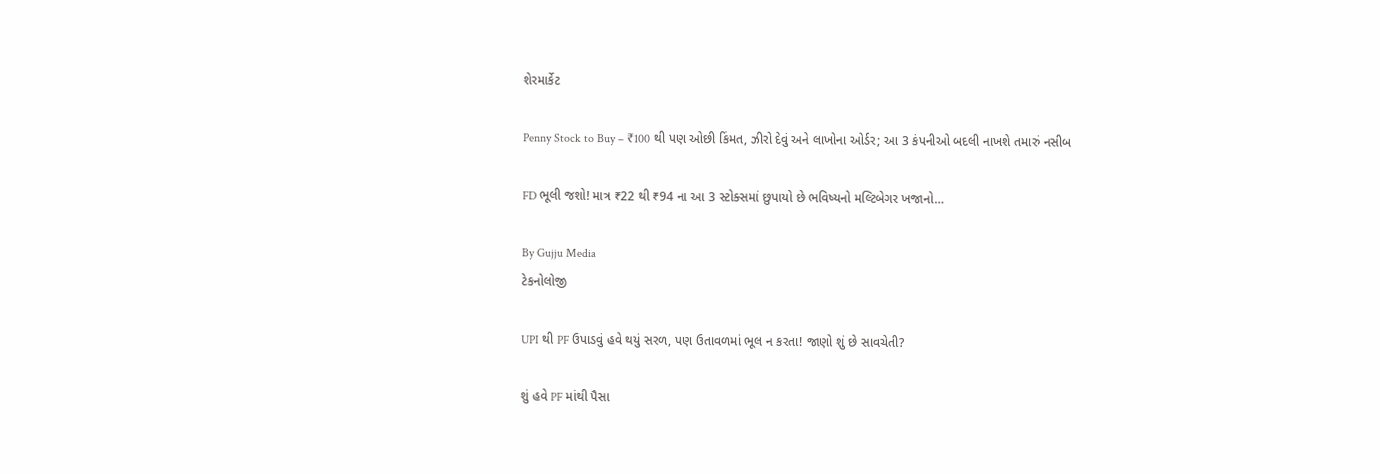શેરમાર્કેટ

Penny Stock to Buy – ₹100 થી પણ ઓછી કિંમત, ઝીરો દેવું અને લાખોના ઓર્ડર; આ 3 કંપનીઓ બદલી નાખશે તમારું નસીબ

FD ભૂલી જશો! માત્ર ₹22 થી ₹94 ના આ 3 સ્ટોક્સમાં છુપાયો છે ભવિષ્યનો મલ્ટિબેગર ખજાનો…

By Gujju Media
ટેકનોલોજી

UPI થી PF ઉપાડવું હવે થયું સરળ, પણ ઉતાવળમાં ભૂલ ન કરતા! જાણો શું છે સાવચેતી?

શું હવે PF માંથી પૈસા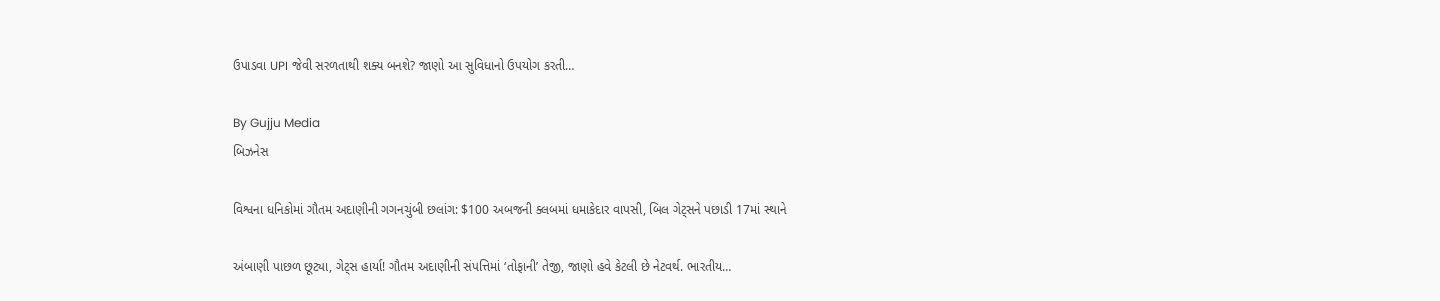ઉપાડવા UPI જેવી સરળતાથી શક્ય બનશે? જાણો આ સુવિધાનો ઉપયોગ કરતી…

By Gujju Media
બિઝનેસ

વિશ્વના ધનિકોમાં ગૌતમ અદાણીની ગગનચુંબી છલાંગ: $100 અબજની ક્લબમાં ધમાકેદાર વાપસી, બિલ ગેટ્સને પછાડી 17માં સ્થાને

અંબાણી પાછળ છૂટ્યા, ગેટ્સ હાર્યા! ગૌતમ અદાણીની સંપત્તિમાં ‘તોફાની’ તેજી, જાણો હવે કેટલી છે નેટવર્થ. ભારતીય…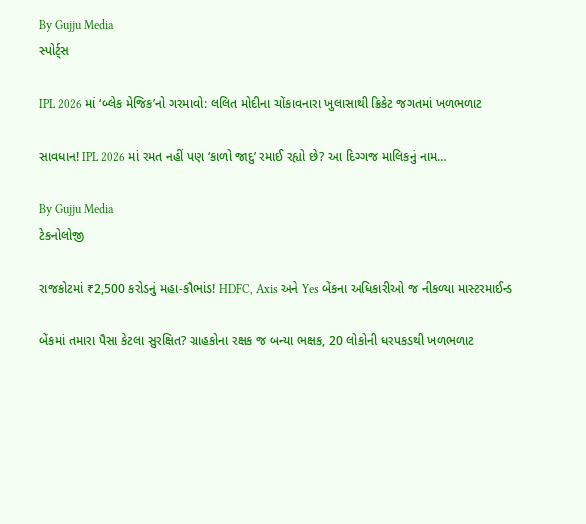By Gujju Media
સ્પોર્ટ્સ

IPL 2026 માં ‘બ્લેક મેજિક’નો ગરમાવો: લલિત મોદીના ચોંકાવનારા ખુલાસાથી ક્રિકેટ જગતમાં ખળભળાટ

સાવધાન! IPL 2026 માં રમત નહીં પણ ‘કાળો જાદુ’ રમાઈ રહ્યો છે? આ દિગ્ગજ માલિકનું નામ…

By Gujju Media
ટેકનોલોજી

રાજકોટમાં ₹2,500 કરોડનું મહા-કૌભાંડ! HDFC, Axis અને Yes બેંકના અધિકારીઓ જ નીકળ્યા માસ્ટરમાઈન્ડ

બેંકમાં તમારા પૈસા કેટલા સુરક્ષિત? ગ્રાહકોના રક્ષક જ બન્યા ભક્ષક, 20 લોકોની ધરપકડથી ખળભળાટ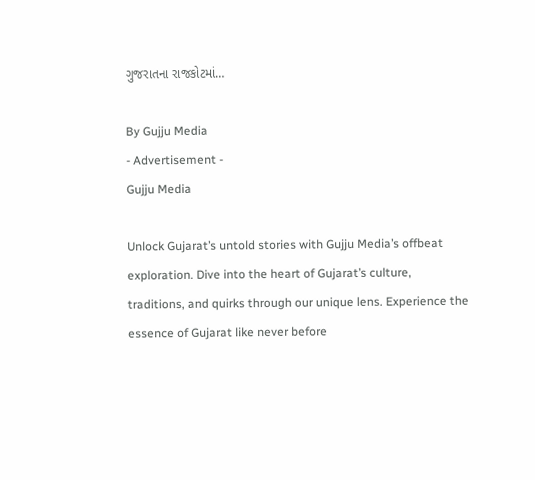ગુજરાતના રાજકોટમાં…

By Gujju Media
- Advertisement -
Gujju Media

Unlock Gujarat’s untold stories with Gujju Media’s offbeat exploration. Dive into the heart of Gujarat’s culture, traditions, and quirks through our unique lens. Experience the essence of Gujarat like never before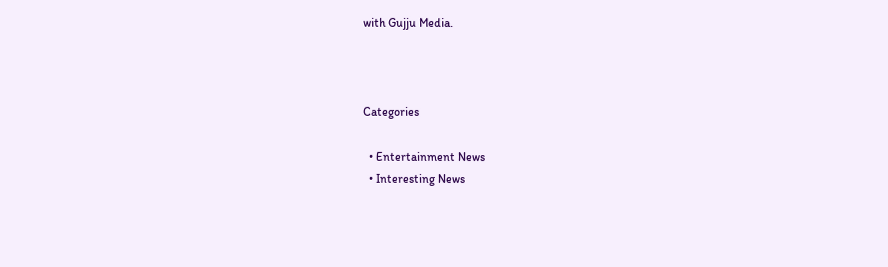with Gujju Media.



Categories

  • Entertainment News
  • Interesting News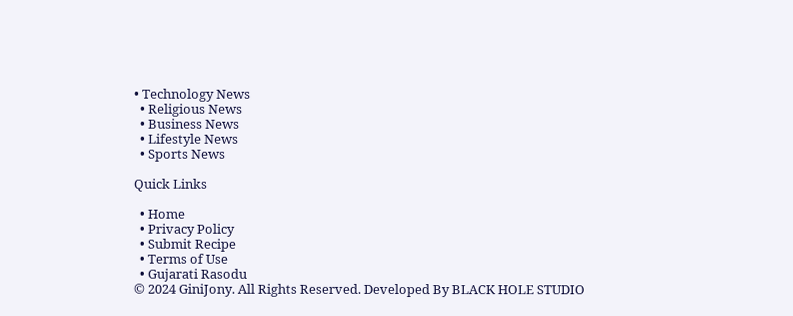• Technology News
  • Religious News
  • Business News
  • Lifestyle News
  • Sports News

Quick Links

  • Home
  • Privacy Policy
  • Submit Recipe
  • Terms of Use
  • Gujarati Rasodu
© 2024 GiniJony. All Rights Reserved. Developed By BLACK HOLE STUDIO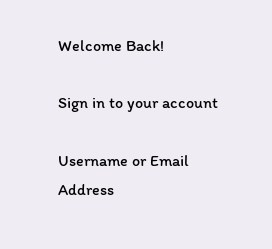Welcome Back!

Sign in to your account

Username or Email Address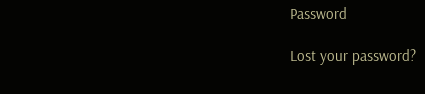Password

Lost your password?